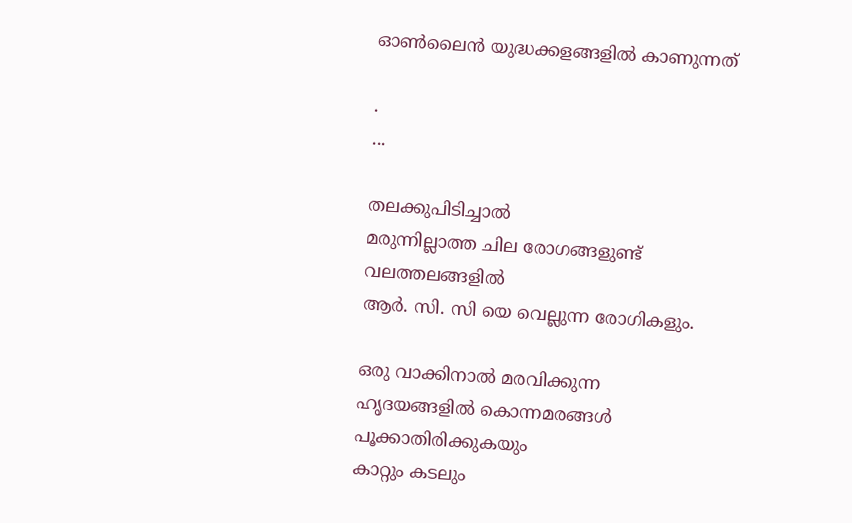ഓൺലൈൻ യുദ്ധക്കളങ്ങളിൽ കാണുന്നത്

.
...

തലക്കുപിടിച്ചാൽ
മരുന്നില്ലാത്ത ചില രോഗങ്ങളുണ്ട്
വലത്തലങ്ങളിൽ
ആർ. സി. സി യെ വെല്ലുന്ന രോഗികളും.

ഒരു വാക്കിനാൽ മരവിക്കുന്ന
ഹൃദയങ്ങളിൽ കൊന്നമരങ്ങൾ
പൂക്കാതിരിക്കുകയും
കാറ്റും കടലും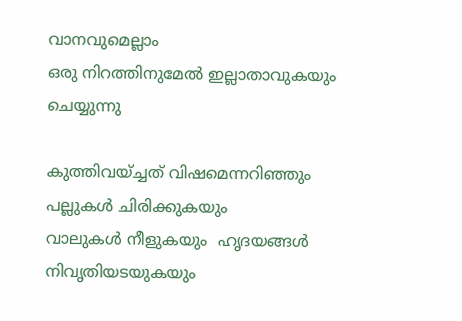വാനവുമെല്ലാം
ഒരു നിറത്തിനുമേൽ ഇല്ലാതാവുകയും ചെയ്യുന്നു

കുത്തിവയ്ച്ചത് വിഷമെന്നറിഞ്ഞും
പല്ലുകൾ ചിരിക്കുകയും
വാലുകൾ നീളുകയും  ഹൃദയങ്ങൾ നിവൃതിയടയുകയും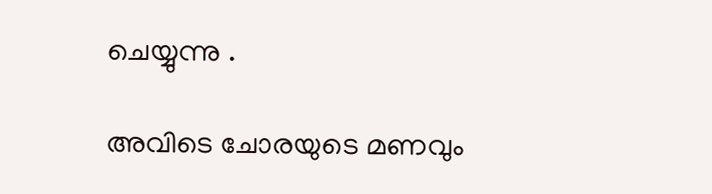ചെയ്യുന്നു .

അവിടെ ചോരയുടെ മണവും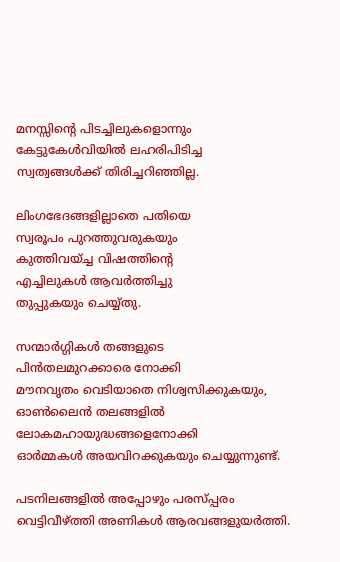മനസ്സിന്റെ പിടച്ചിലുകളൊന്നും
കേട്ടുകേൾവിയിൽ ലഹരിപിടിച്ച
സ്വത്വങ്ങൾക്ക് തിരിച്ചറിഞ്ഞില്ല.

ലിംഗഭേദങ്ങളില്ലാതെ പതിയെ
സ്വരൂപം പുറത്തുവരുകയും
കുത്തിവയ്ച്ച വിഷത്തിന്റെ
എച്ചിലുകൾ ആവർത്തിച്ചു
തുപ്പുകയും ചെയ്യ്തു.

സന്മാർഗ്ഗികൾ തങ്ങളുടെ
പിൻതലമുറക്കാരെ നോക്കി
മൗനവൃതം വെടിയാതെ നിശ്വസിക്കുകയും, ഓൺലൈൻ തലങ്ങളിൽ ലോകമഹായുദ്ധങ്ങളെനോക്കി
ഓർമ്മകൾ അയവിറക്കുകയും ചെയ്യുന്നുണ്ട്.

പടനിലങ്ങളിൽ അപ്പോഴും പരസ്പ്പരം വെട്ടിവീഴ്ത്തി അണികൾ ആരവങ്ങളുയർത്തി.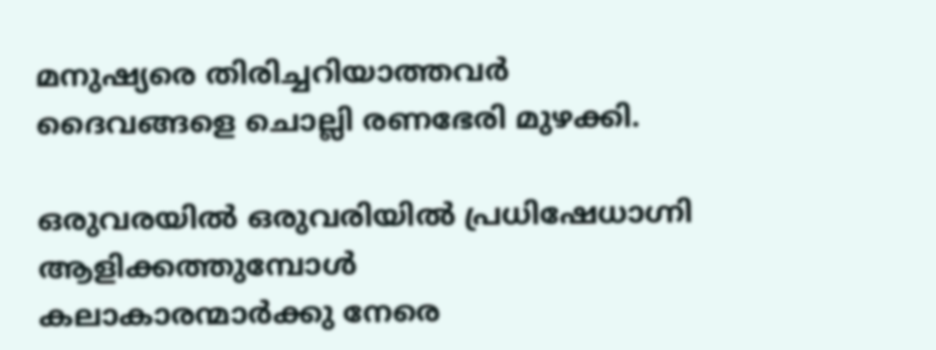മനുഷ്യരെ തിരിച്ചറിയാത്തവർ
ദൈവങ്ങളെ ചൊല്ലി രണഭേരി മുഴക്കി.

ഒരുവരയിൽ ഒരുവരിയിൽ പ്രധിഷേധാഗ്നി ആളിക്കത്തുമ്പോൾ
കലാകാരന്മാർക്കു നേരെ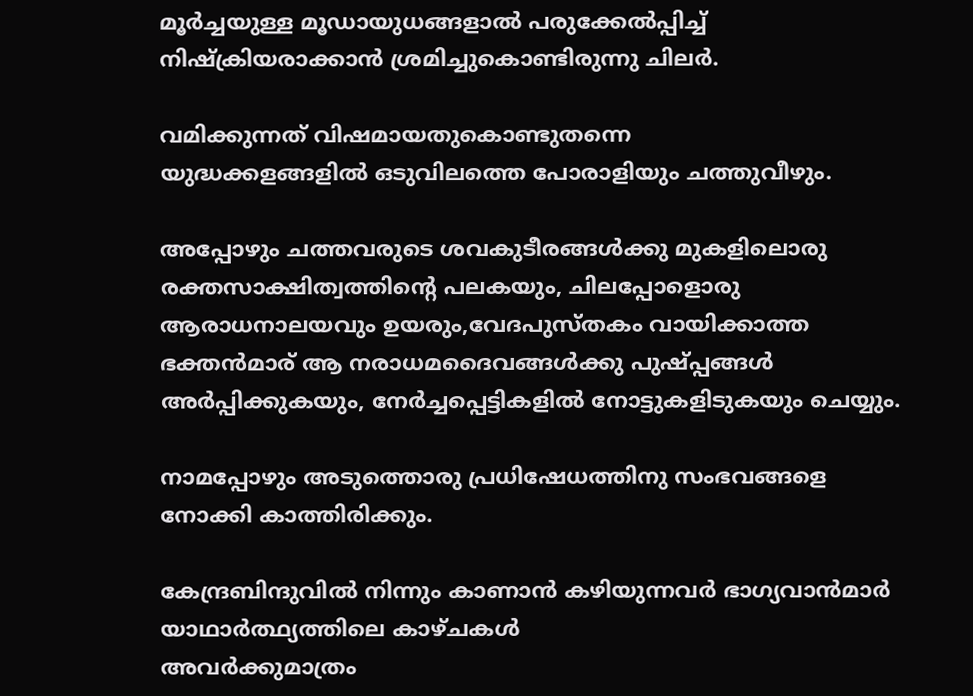മൂർച്ചയുള്ള മൂഡായുധങ്ങളാൽ പരുക്കേൽപ്പിച്ച്
നിഷ്ക്രിയരാക്കാൻ ശ്രമിച്ചുകൊണ്ടിരുന്നു ചിലർ.

വമിക്കുന്നത് വിഷമായതുകൊണ്ടുതന്നെ
യുദ്ധക്കളങ്ങളിൽ ഒടുവിലത്തെ പോരാളിയും ചത്തുവീഴും.

അപ്പോഴും ചത്തവരുടെ ശവകുടീരങ്ങൾക്കു മുകളിലൊരു
രക്തസാക്ഷിത്വത്തിന്റെ പലകയും, ചിലപ്പോളൊരു ആരാധനാലയവും ഉയരും,വേദപുസ്തകം വായിക്കാത്ത ഭക്തൻമാര് ആ നരാധമദൈവങ്ങൾക്കു പുഷ്പ്പങ്ങൾ അർപ്പിക്കുകയും, നേർച്ചപ്പെട്ടികളിൽ നോട്ടുകളിടുകയും ചെയ്യും.

നാമപ്പോഴും അടുത്തൊരു പ്രധിഷേധത്തിനു സംഭവങ്ങളെ
നോക്കി കാത്തിരിക്കും.

കേന്ദ്രബിന്ദുവിൽ നിന്നും കാണാൻ കഴിയുന്നവർ ഭാഗ്യവാൻമാർ
യാഥാര്‍ത്ഥ്യത്തിലെ കാഴ്ചകൾ
അവർക്കുമാത്രം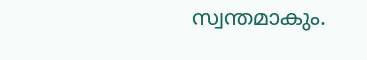സ്വന്തമാകും.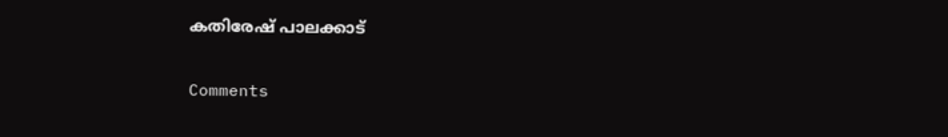കതിരേഷ് പാലക്കാട്

Comments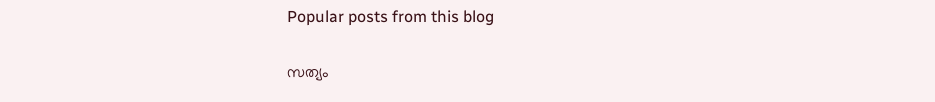Popular posts from this blog

സത്യം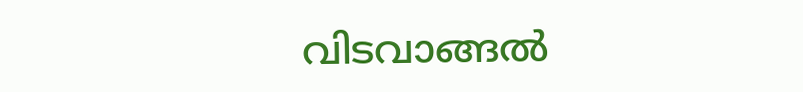വിടവാങ്ങൽ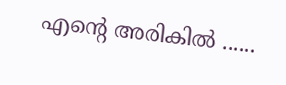എന്‍റെ അരികില്‍ ......